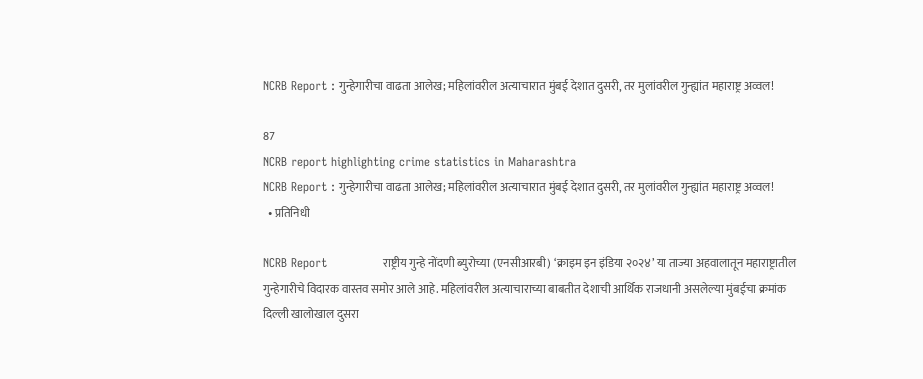NCRB Report : गुन्हेगारीचा वाढता आलेख; महिलांवरील अत्याचारात मुंबई देशात दुसरी, तर मुलांवरील गुन्ह्यांत महाराष्ट्र अव्वल!

87
NCRB report highlighting crime statistics in Maharashtra
NCRB Report : गुन्हेगारीचा वाढता आलेख; महिलांवरील अत्याचारात मुंबई देशात दुसरी, तर मुलांवरील गुन्ह्यांत महाराष्ट्र अव्वल!
  • प्रतिनिधी

NCRB Report              राष्ट्रीय गुन्हे नोंदणी ब्युरोच्या (एनसीआरबी) ‘क्रा‌इम इन इंडिया २०२४’ या ताज्या अहवालातून महाराष्ट्रातील गुन्हेगारीचे विदारक वास्तव समोर आले आहे. महिलांवरील अत्याचाराच्या बाबतीत देशाची आर्थिक राजधानी असलेल्या मुंबईचा क्रमांक दिल्ली खालोखाल दुसरा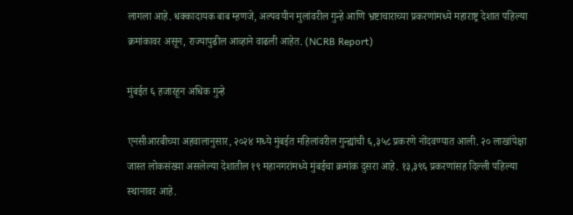लागला आहे. धक्कादायक बाब म्हणजे, अल्पवयीन मुलांवरील गुन्हे आणि भ्रष्टाचाराच्या प्रकरणांमध्ये महाराष्ट्र देशात पहिल्या क्रमांकावर असून, राज्यापुढील आव्हाने वाढली आहेत. (NCRB Report)

मुंबईत ६ हजारहून अधिक गुन्हे

एनसीआरबीच्या अहवालानुसार, २०२४ मध्ये मुंबईत महिलांवरील गुन्ह्यांची ६,३५८ प्रकरणे नोंदवण्यात आली. २० लाखांपेक्षा जास्त लोकसंख्या असलेल्या देशातील १९ महानगरांमध्ये मुंबईचा क्रमांक दुसरा आहे. १३,३९६ प्रकरणांसह दिल्ली पहिल्या स्थानावर आहे.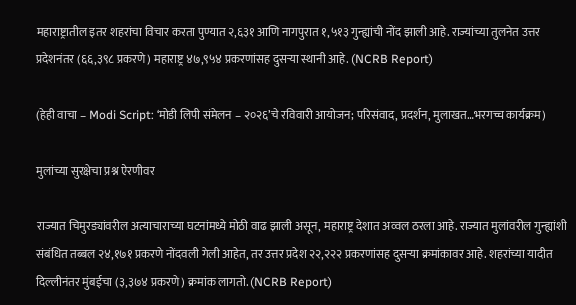महाराष्ट्रातील इतर शहरांचा विचार करता पुण्यात २,६३१ आणि नागपुरात १,५१३ गुन्ह्यांची नोंद झाली आहे. राज्यांच्या तुलनेत उत्तर प्रदेशनंतर (६६,३९८ प्रकरणे) महाराष्ट्र ४७,९५४ प्रकरणांसह दुसऱ्या स्थानी आहे. (NCRB Report)

(हेही वाचा – Modi Script: ‘मोडी लिपी संमेलन – २०२६’चे रविवारी आयोजन; परिसंवाद, प्रदर्शन, मुलाखत…भरगच्च कार्यक्रम)

मुलांच्या सुरक्षेचा प्रश्न ऐरणीवर

राज्यात चिमुरड्यांवरील अत्याचाराच्या घटनांमध्ये मोठी वाढ झाली असून, महाराष्ट्र देशात अव्वल ठरला आहे. राज्यात मुलांवरील गुन्ह्यांशी संबंधित तब्बल २४,१७१ प्रकरणे नोंदवली गेली आहेत, तर उत्तर प्रदेश २२,२२२ प्रकरणांसह दुसऱ्या क्रमांकावर आहे. शहरांच्या यादीत दिल्लीनंतर मुंबईचा (३,३७४ प्रकरणे) क्रमांक लागतो. (NCRB Report)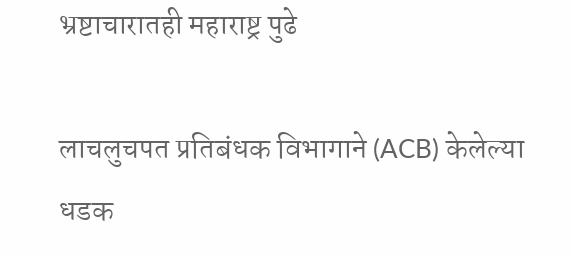भ्रष्टाचारातही महाराष्ट्र पुढे

लाचलुचपत प्रतिबंधक विभागाने (ACB) केलेल्या धडक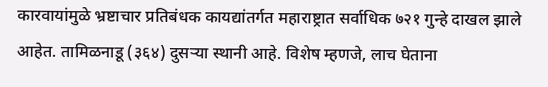कारवायांमुळे भ्रष्टाचार प्रतिबंधक कायद्यांतर्गत महाराष्ट्रात सर्वाधिक ७२१ गुन्हे दाखल झाले आहेत. तामिळनाडू (३६४) दुसऱ्या स्थानी आहे. विशेष म्हणजे, लाच घेताना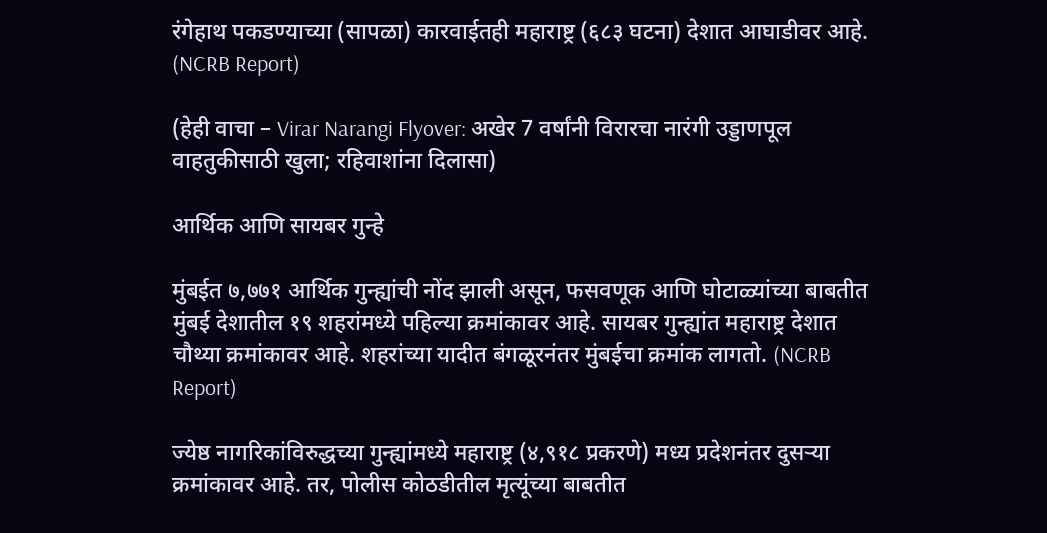रंगेहाथ पकडण्याच्या (सापळा) कारवाईतही महाराष्ट्र (६८३ घटना) देशात आघाडीवर आहे. (NCRB Report)

(हेही वाचा – Virar Narangi Flyover: अखेर 7 वर्षांनी विरारचा नारंगी उड्डाणपूल वाहतुकीसाठी खुला; रहिवाशांना दिलासा)

आर्थिक आणि सायबर गुन्हे

मुंबईत ७,७७१ आर्थिक गुन्ह्यांची नोंद झाली असून, फसवणूक आणि घोटाळ्यांच्या बाबतीत मुंबई देशातील १९ शहरांमध्ये पहिल्या क्रमांकावर आहे. सायबर गुन्ह्यांत महाराष्ट्र देशात चौथ्या क्रमांकावर आहे. शहरांच्या यादीत बंगळूरनंतर मुंबईचा क्रमांक लागतो. (NCRB Report)

ज्येष्ठ नागरिकांविरुद्धच्या गुन्ह्यांमध्ये महाराष्ट्र (४,९१८ प्रकरणे) मध्य प्रदेशनंतर दुसऱ्या क्रमांकावर आहे. तर, पोलीस कोठडीतील मृत्यूंच्या बाबतीत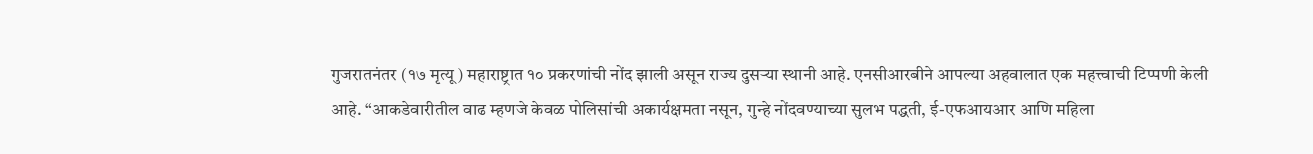गुजरातनंतर (१७ मृत्यू) महाराष्ट्रात १० प्रकरणांची नोंद झाली असून राज्य दुसऱ्या स्थानी आहे. एनसीआरबीने आपल्या अहवालात एक महत्त्वाची टिप्पणी केली आहे. “आकडेवारीतील वाढ म्हणजे केवळ पोलिसांची अकार्यक्षमता नसून, गुन्हे नोंदवण्याच्या सुलभ पद्धती, ई-एफआयआर आणि महिला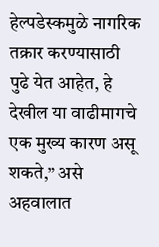हेल्पडेस्कमुळे नागरिक तक्रार करण्यासाठी पुढे येत आहेत, हे देखील या वाढीमागचे एक मुख्य कारण असू शकते,” असे अहवालात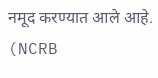नमूद करण्यात आले आहे. (NCRB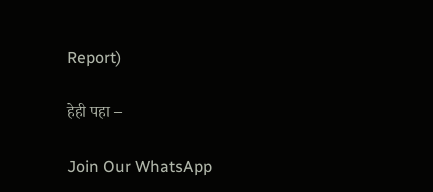Report)

हेही पहा –

Join Our WhatsApp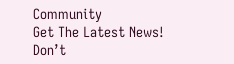Community
Get The Latest News!
Don’t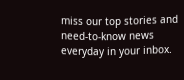miss our top stories and need-to-know news everyday in your inbox.